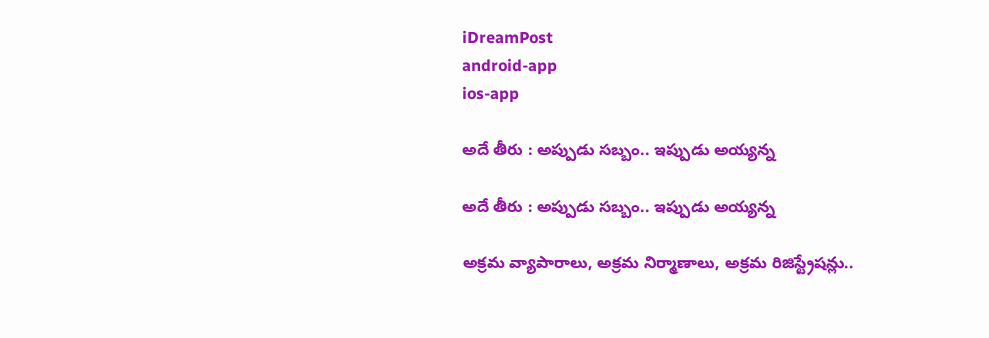iDreamPost
android-app
ios-app

అదే తీరు : అప్పుడు స‌బ్బం.. ఇప్పుడు అయ్య‌న్న‌

అదే తీరు : అప్పుడు స‌బ్బం.. ఇప్పుడు అయ్య‌న్న‌

అక్ర‌మ వ్యాపారాలు, అక్ర‌మ నిర్మాణాలు, అక్ర‌మ రిజిస్ట్రేష‌న్లు..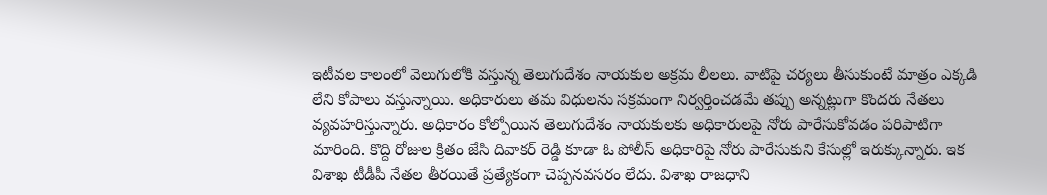ఇటీవ‌ల కాలంలో వెలుగులోకి వ‌స్తున్న తెలుగుదేశం నాయ‌కుల అక్ర‌మ లీల‌లు. వాటిపై చ‌ర్య‌లు తీసుకుంటే మాత్రం ఎక్క‌డి లేని కోపాలు వ‌స్తున్నాయి. అధికారులు త‌మ విధులను స‌క్ర‌మంగా నిర్వ‌ర్తించ‌డ‌మే త‌ప్పు అన్న‌ట్లుగా కొంద‌రు నేత‌లు వ్య‌వ‌హ‌రిస్తున్నారు. అధికారం కోల్పోయిన తెలుగుదేశం నాయ‌కులకు అధికారుల‌పై నోరు పారేసుకోవ‌డం ప‌రిపాటిగా మారింది. కొద్ది రోజుల క్రితం జేసి దివాక‌ర్ రెడ్డి కూడా ఓ పోలీస్ అధికారిపై నోరు పారేసుకుని కేసుల్లో ఇరుక్కున్నారు. ఇక విశాఖ టీడీపీ నేత‌ల తీర‌యితే ప్ర‌త్యేకంగా చెప్ప‌న‌వ‌స‌రం లేదు. విశాఖ రాజ‌ధాని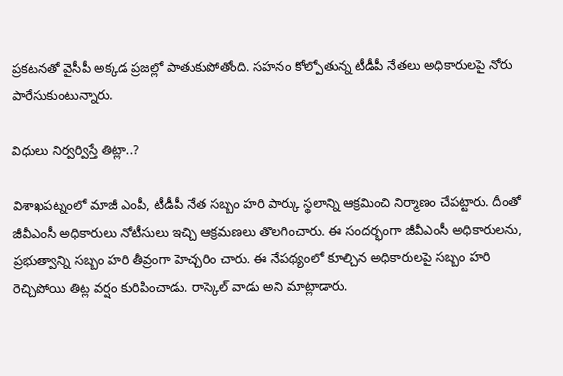ప్ర‌క‌ట‌న‌తో వైసీపీ అక్క‌డ ప్ర‌జ‌ల్లో పాతుకుపోతోంది. స‌హ‌నం కోల్పోతున్న టీడీపీ నేత‌లు అధికారుల‌పై నోరు పారేసుకుంటున్నారు.

విధులు నిర్వ‌ర్విస్తే తిట్లా..?

విశాఖపట్నంలో మాజీ ఎంపీ, టీడీపీ నేత సబ్బం హరి పార్కు స్థ‌లాన్ని ఆక్ర‌మించి నిర్మాణం చేప‌ట్టారు. దీంతో జీవీఎంసీ అధికారులు నోటీసులు ఇచ్చి ఆక్రమణలు తొలగించారు. ఈ సంద‌ర్భంగా జీవీఎంసీ అధికారుల‌ను, ప్ర‌భుత్వాన్ని స‌బ్బం హ‌రి తీవ్రంగా హెచ్చ‌రిం చారు. ఈ నేపథ్యంలో కూల్చిన అధికారులపై సబ్బం హరి రెచ్చిపోయి తిట్ల వర్షం కురిపించాడు. రాస్కెల్ వాడు అని మాట్లాడారు.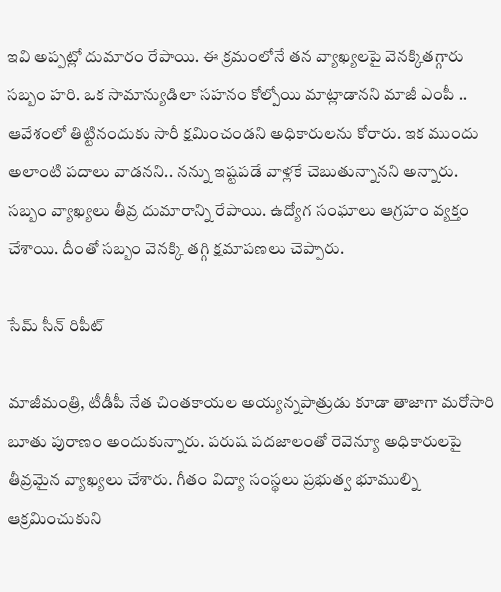ఇవి అప్ప‌ట్లో దుమారం రేపాయి. ఈ క్రమంలోనే తన వ్యాఖ్యలపై వెనక్కితగ్గారు సబ్బం హరి. ఒక సామాన్యుడిలా సహనం కోల్పోయి మాట్లాడానని మాజీ ఎంపీ .. ఆవేశంలో తిట్టినందుకు సారీ క్షమించండని అధికారులను కోరారు. ఇక ముందు అలాంటి పదాలు వాడనని.. నన్ను ఇష్టపడే వాళ్లకే చెబుతున్నానని అన్నారు. స‌బ్బం వ్యాఖ్య‌లు తీవ్ర దుమారాన్ని రేపాయి. ఉద్యోగ సంఘాలు ఆగ్ర‌హం వ్య‌క్తం చేశాయి. దీంతో స‌బ్బం వెన‌క్కి త‌గ్గి క్ష‌మాప‌ణ‌లు చెప్పారు.

సేమ్ సీన్ రిపీట్

మాజీమంత్రి, టీడీపీ నేత చింతకాయల అయ్యన్నపాత్రుడు కూడా తాజాగా మరోసారి బూతు పురాణం అందుకున్నారు. పరుష పదజాలంతో రెవెన్యూ అధికారులపై తీవ్రమైన వ్యాఖ్యలు చేశారు. గీతం విద్యా సంస్థలు ప్రభుత్వ భూముల్ని ఆక్రమించుకుని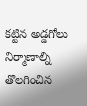కట్టిన అడ్డగోలు నిర్మాణాల్ని తొలగించిన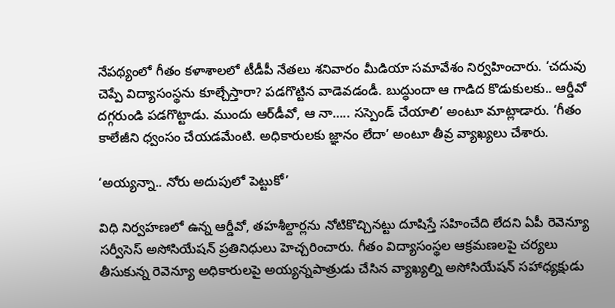నేపథ్యంలో గీతం కళాశాలలో టీడీపీ నేతలు శనివారం మీడియా సమావేశం నిర్వహించారు. ‘చదువు చెప్పే విద్యాసంస్థను కూల్చేస్తారా? పడగొట్టిన వాడెవడండీ. బుద్ధుందా ఆ గాడిద కొడుకులకు.. ఆర్డీవో దగ్గరుండి పడగొట్టాడు. ముందు ఆర్‌డీవో, ఆ నా….. సస్పెండ్‌ చేయాలి’ అంటూ మాట్లాడారు. ‘గీతం కాలేజీని ధ్వంసం చేయడమేంటి. అధికారులకు జ్ఞానం లేదా’ అంటూ తీవ్ర వ్యాఖ్యలు చేశారు.

‘అయ్యన్నా.. నోరు అదుపులో పెట్టుకో’

విధి నిర్వహణలో ఉన్న ఆర్డీవో, తహశీల్దార్లను నోటికొచ్చినట్టు దూషిస్తే సహించేది లేదని ఏపీ రెవెన్యూ సర్వీసెస్‌ అసోసియేషన్‌ ప్రతినిధులు హెచ్చరించారు. గీతం విద్యాసంస్థల ఆక్రమణలపై చర్యలు తీసుకున్న రెవెన్యూ అధికారులపై అయ్యన్నపాత్రుడు చేసిన వ్యాఖ్యల్ని అసోసియేషన్‌ సహాధ్యక్షుడు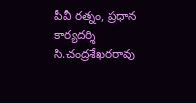పీవీ రత్నం, ప్రధాన కార్యదర్శి సి.చంద్రశేఖరరావు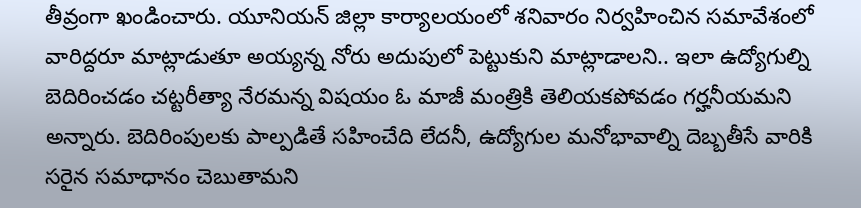తీవ్రంగా ఖండించారు. యూనియన్‌ జిల్లా కార్యాలయంలో శనివారం నిర్వహించిన సమావేశంలో వారిద్దరూ మాట్లాడుతూ అయ్యన్న నోరు అదుపులో పెట్టుకుని మాట్లాడాలని.. ఇలా ఉద్యోగుల్ని బెదిరించడం చట్టరీత్యా నేరమన్న విషయం ఓ మాజీ మంత్రికి తెలియకపోవడం గర్హనీయమని అన్నారు. బెదిరింపులకు పాల్పడితే సహించేది లేదనీ, ఉద్యోగుల మనోభావాల్ని దెబ్బతీసే వారికి సరైన సమాధానం చెబుతామని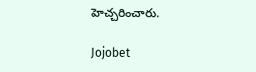హెచ్చరించారు.

Jojobet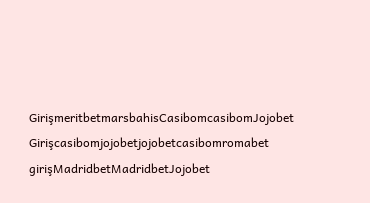GirişmeritbetmarsbahisCasibomcasibomJojobet Girişcasibomjojobetjojobetcasibomromabet girişMadridbetMadridbetJojobet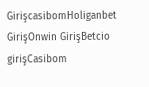GirişcasibomHoliganbet GirişOnwin GirişBetcio girişCasibom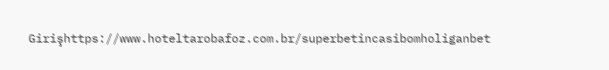Girişhttps://www.hoteltarobafoz.com.br/superbetincasibomholiganbet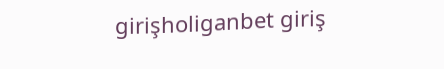girişholiganbet giriş